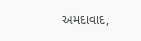અમદાવાદ,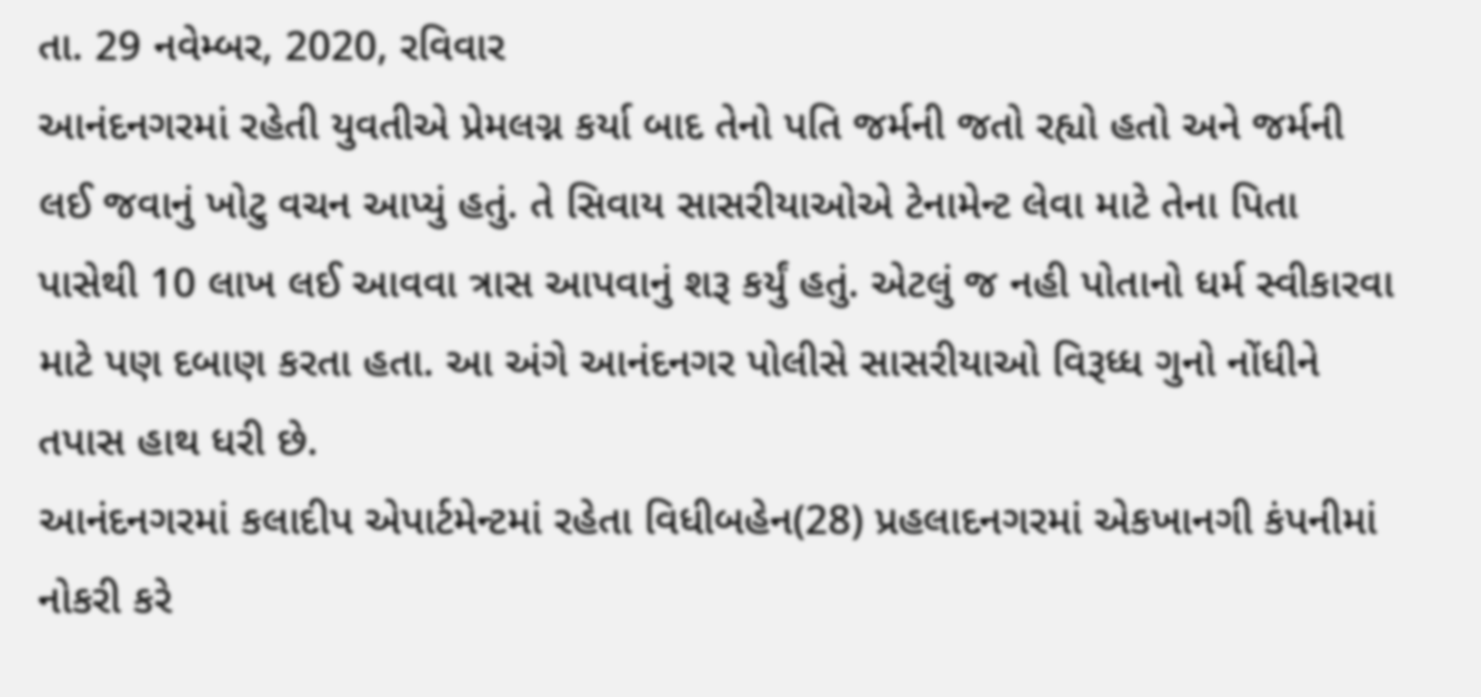તા. 29 નવેમ્બર, 2020, રવિવાર
આનંદનગરમાં રહેતી યુવતીએ પ્રેમલગ્ન કર્યા બાદ તેનો પતિ જર્મની જતો રહ્યો હતો અને જર્મની લઈ જવાનું ખોટુ વચન આપ્યું હતું. તે સિવાય સાસરીયાઓએ ટેનામેન્ટ લેવા માટે તેના પિતા પાસેથી 10 લાખ લઈ આવવા ત્રાસ આપવાનું શરૂ કર્યું હતું. એટલું જ નહી પોતાનો ધર્મ સ્વીકારવા માટે પણ દબાણ કરતા હતા. આ અંગે આનંદનગર પોલીસે સાસરીયાઓ વિરૂધ્ધ ગુનો નોંધીને તપાસ હાથ ધરી છે.
આનંદનગરમાં કલાદીપ એપાર્ટમેન્ટમાં રહેતા વિધીબહેન(28) પ્રહલાદનગરમાં એકખાનગી કંપનીમાં નોકરી કરે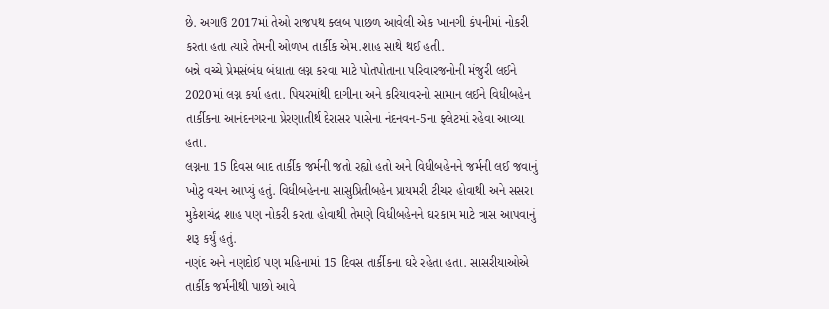છે. અગાઉ 2017માં તેઓ રાજપથ ક્લબ પાછળ આવેલી એક ખાનગી કંપનીમાં નોકરી કરતા હતા ત્યારે તેમની ઓળખ તાર્કીક એમ.શાહ સાથે થઈ હતી.
બન્ને વચ્ચે પ્રેમસંબંધ બંધાતા લગ્ન કરવા માટે પોતપોતાના પરિવારજનોની મંજુરી લઈને 2020માં લગ્ન કર્યા હતા. પિયરમાંથી દાગીના અને કરિયાવરનો સામાન લઈને વિધીબહેન તાર્કીકના આનંદનગરના પ્રેરણાતીર્થ દેરાસર પાસેના નંદનવન-5ના ફ્લેટમાં રહેવા આવ્યા હતા.
લગ્નના 15 દિવસ બાદ તાર્કીક જર્મની જતો રહ્યો હતો અને વિધીબહેનને જર્મની લઈ જવાનું ખોટુ વચન આપ્યું હતું. વિધીબહેનના સાસુપ્રિતીબહેન પ્રાયમરી ટીચર હોવાથી અને સસરા મુકેશચંદ્ર શાહ પણ નોકરી કરતા હોવાથી તેમણે વિધીબહેનને ઘરકામ માટે ત્રાસ આપવાનું શરૂ કર્યું હતું.
નણંદ અને નણદોઈ પણ મહિનામાં 15 દિવસ તાર્કીકના ઘરે રહેતા હતા. સાસરીયાઓએ તાર્કીક જર્મનીથી પાછો આવે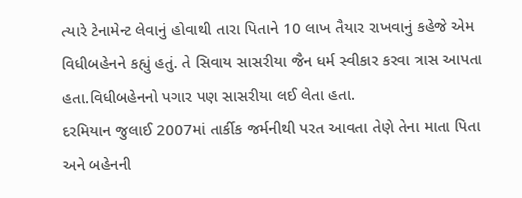ત્યારે ટેનામેન્ટ લેવાનું હોવાથી તારા પિતાને 10 લાખ તૈયાર રાખવાનું કહેજે એમ વિધીબહેનને કહ્યું હતું. તે સિવાય સાસરીયા જૈન ધર્મ સ્વીકાર કરવા ત્રાસ આપતા હતા.વિધીબહેનનો પગાર પણ સાસરીયા લઈ લેતા હતા.
દરમિયાન જુલાઈ 2007માં તાર્કીક જર્મનીથી પરત આવતા તેણે તેના માતા પિતા અને બહેનની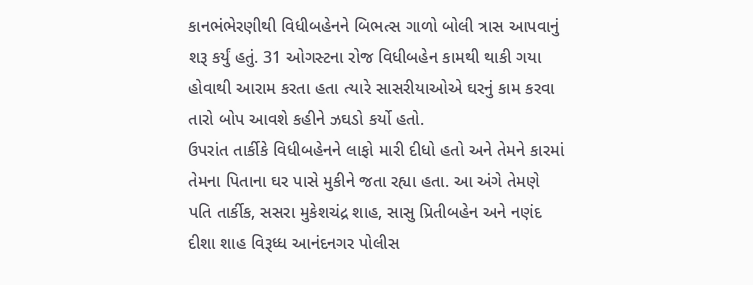કાનભંભેરણીથી વિધીબહેનને બિભત્સ ગાળો બોલી ત્રાસ આપવાનું શરૂ કર્યું હતું. 31 ઓગસ્ટના રોજ વિધીબહેન કામથી થાકી ગયા હોવાથી આરામ કરતા હતા ત્યારે સાસરીયાઓએ ઘરનું કામ કરવા તારો બોપ આવશે કહીને ઝઘડો કર્યો હતો.
ઉપરાંત તાર્કીકે વિધીબહેનને લાફો મારી દીધો હતો અને તેમને કારમાં તેમના પિતાના ઘર પાસે મુકીને જતા રહ્યા હતા. આ અંગે તેમણે પતિ તાર્કીક, સસરા મુકેશચંદ્ર શાહ, સાસુ પ્રિતીબહેન અને નણંદ દીશા શાહ વિરૂધ્ધ આનંદનગર પોલીસ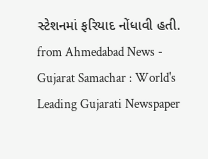સ્ટેશનમાં ફરિયાદ નોંધાવી હતી.
from Ahmedabad News - Gujarat Samachar : World's Leading Gujarati Newspaper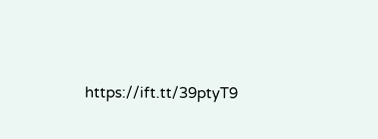https://ift.tt/39ptyT9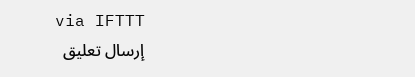via IFTTT
إرسال تعليق